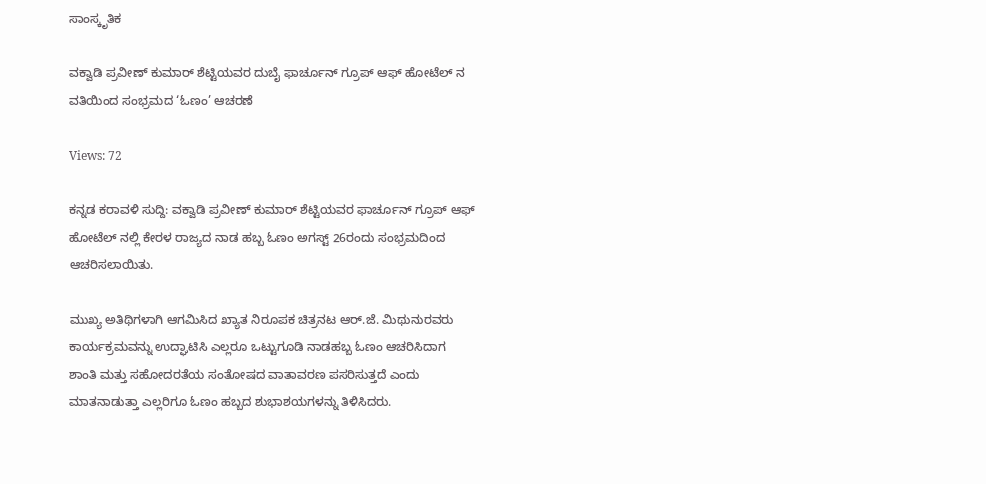ಸಾಂಸ್ಕೃತಿಕ

ವಕ್ವಾಡಿ ಪ್ರವೀಣ್ ಕುಮಾರ್ ಶೆಟ್ಟಿಯವರ ದುಬೈ ಫಾರ್ಚೂನ್ ಗ್ರೂಪ್ ಆಫ್ ಹೋಟೆಲ್ ನ ವತಿಯಿಂದ ಸಂಭ್ರಮದ ‘ಓಣಂ’ ಆಚರಣೆ

Views: 72

ಕನ್ನಡ ಕರಾವಳಿ ಸುದ್ದಿ: ವಕ್ವಾಡಿ ಪ್ರವೀಣ್ ಕುಮಾರ್ ಶೆಟ್ಟಿಯವರ ಫಾರ್ಚೂನ್ ಗ್ರೂಪ್‌ ಆಫ್ ಹೋಟೆಲ್ ನಲ್ಲಿ ಕೇರಳ ರಾಜ್ಯದ ನಾಡ ಹಬ್ಬ ಓಣಂ ಅಗಸ್ಟ್ 26ರಂದು ಸಂಭ್ರಮದಿಂದ ಆಚರಿಸಲಾಯಿತು.

ಮುಖ್ಯ ಅತಿಥಿಗಳಾಗಿ ಆಗಮಿಸಿದ ಖ್ಯಾತ ನಿರೂಪಕ ಚಿತ್ರನಟ ಆರ್.ಜೆ. ಮಿಥುನುರವರು ಕಾರ್ಯಕ್ರಮವನ್ನು ಉದ್ಘಾಟಿಸಿ ಎಲ್ಲರೂ ಒಟ್ಟುಗೂಡಿ ನಾಡಹಬ್ಬ ಓಣಂ ಆಚರಿಸಿದಾಗ ಶಾಂತಿ ಮತ್ತು ಸಹೋದರತೆಯ ಸಂತೋಷದ ವಾತಾವರಣ ಪಸರಿಸುತ್ತದೆ ಎಂದು ಮಾತನಾಡುತ್ತಾ ಎಲ್ಲರಿಗೂ ಓಣಂ ಹಬ್ಬದ ಶುಭಾಶಯಗಳನ್ನು ತಿಳಿಸಿದರು.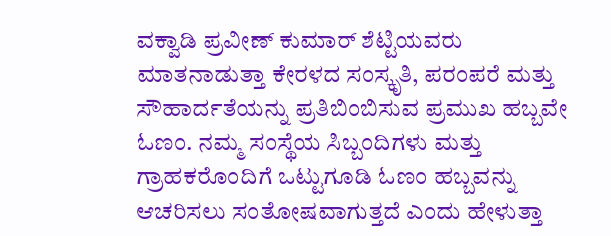ವಕ್ವಾಡಿ ಪ್ರವೀಣ್‌ ಕುಮಾ‌ರ್ ಶೆಟ್ಟಿಯವರು ಮಾತನಾಡುತ್ತಾ ಕೇರಳದ ಸಂಸ್ಕೃತಿ, ಪರಂಪರೆ ಮತ್ತು ಸೌಹಾರ್ದತೆಯನ್ನು ಪ್ರತಿಬಿಂಬಿಸುವ ಪ್ರಮುಖ ಹಬ್ಬವೇ ಓಣಂ. ನಮ್ಮ ಸಂಸ್ಥೆಯ ಸಿಬ್ಬಂದಿಗಳು ಮತ್ತು ಗ್ರಾಹಕರೊಂದಿಗೆ ಒಟ್ಟುಗೂಡಿ ಓಣಂ ಹಬ್ಬವನ್ನು ಆಚರಿಸಲು ಸಂತೋಷವಾಗುತ್ತದೆ ಎಂದು ಹೇಳುತ್ತಾ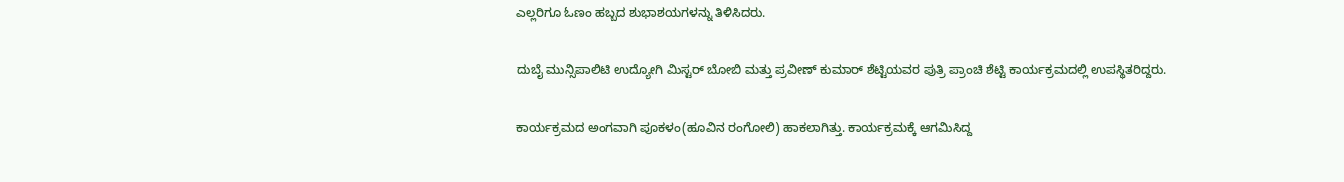ಎಲ್ಲರಿಗೂ ಓಣಂ ಹಬ್ಬದ ಶುಭಾಶಯಗಳನ್ನು ತಿಳಿಸಿದರು.

ದುಬೈ ಮುನ್ಸಿಪಾಲಿಟಿ ಉದ್ಯೋಗಿ ಮಿಸ್ಟರ್ ಬೋಬಿ ಮತ್ತು ಪ್ರವೀಣ್ ಕುಮಾ‌ರ್ ಶೆಟ್ಟಿಯವರ ಪುತ್ರಿ ಪ್ರಾಂಚಿ ಶೆಟ್ಟಿ ಕಾರ್ಯಕ್ರಮದಲ್ಲಿ ಉಪಸ್ಥಿತರಿದ್ದರು.

ಕಾರ್ಯಕ್ರಮದ ಅಂಗವಾಗಿ ಪೂಕಳಂ(ಹೂವಿನ ರಂಗೋಲಿ) ಹಾಕಲಾಗಿತ್ತು. ಕಾರ್ಯಕ್ರಮಕ್ಕೆ ಆಗಮಿಸಿದ್ದ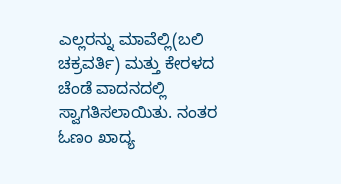ಎಲ್ಲರನ್ನು ಮಾವೆಲ್ಲಿ(ಬಲಿ ಚಕ್ರವರ್ತಿ) ಮತ್ತು ಕೇರಳದ ಚೆಂಡೆ ವಾದನದಲ್ಲಿ ಸ್ವಾಗತಿಸಲಾಯಿತು. ನಂತರ ಓಣಂ ಖಾದ್ಯ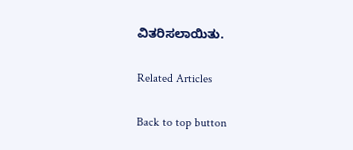ವಿತರಿಸಲಾಯಿತು.

Related Articles

Back to top button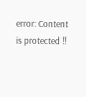error: Content is protected !!